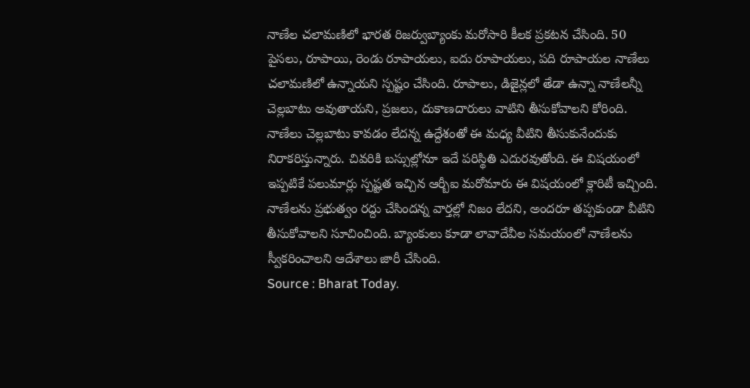నాణేల చలామణిలో భారత రిజర్వుబ్యాంకు మరోసారి కీలక ప్రకటన చేసింది. 50 పైసలు, రూపాయి, రెండు రూపాయలు, ఐదు రూపాయలు, పది రూపాయల నాణేలు చలామణిలో ఉన్నాయని స్పష్టం చేసింది. రూపాలు, డిజైన్లలో తేడా ఉన్నా నాణేలన్నీ చెల్లబాటు అవుతాయని, ప్రజలు, దుకాణదారులు వాటిని తీసుకోవాలని కోరింది. నాణేలు చెల్లబాటు కావడం లేదన్న ఉద్దేశంతో ఈ మధ్య వీటిని తీసుకునేందుకు నిరాకరిస్తున్నారు. చివరికి బస్సుల్లోనూ ఇదే పరిస్థితి ఎదురవుతోంది. ఈ విషయంలో ఇప్పటికే పలుమార్లు స్పష్టత ఇచ్చిన ఆర్బీఐ మరోమారు ఈ విషయంలో క్లారిటీ ఇచ్చింది. నాణేలను ప్రభుత్వం రద్దు చేసిందన్న వార్తల్లో నిజం లేదని, అందరూ తప్పకుండా వీటిని తీసుకోవాలని సూచించింది. బ్యాంకులు కూడా లావాదేవీల సమయంలో నాణేలను స్వీకరించాలని ఆదేశాలు జారీ చేసింది.
Source : Bharat Today.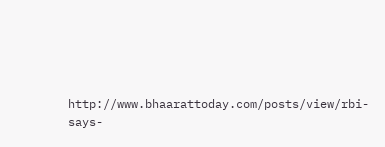http://www.bhaarattoday.com/posts/view/rbi-says-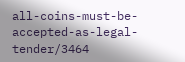all-coins-must-be-accepted-as-legal-tender/3464